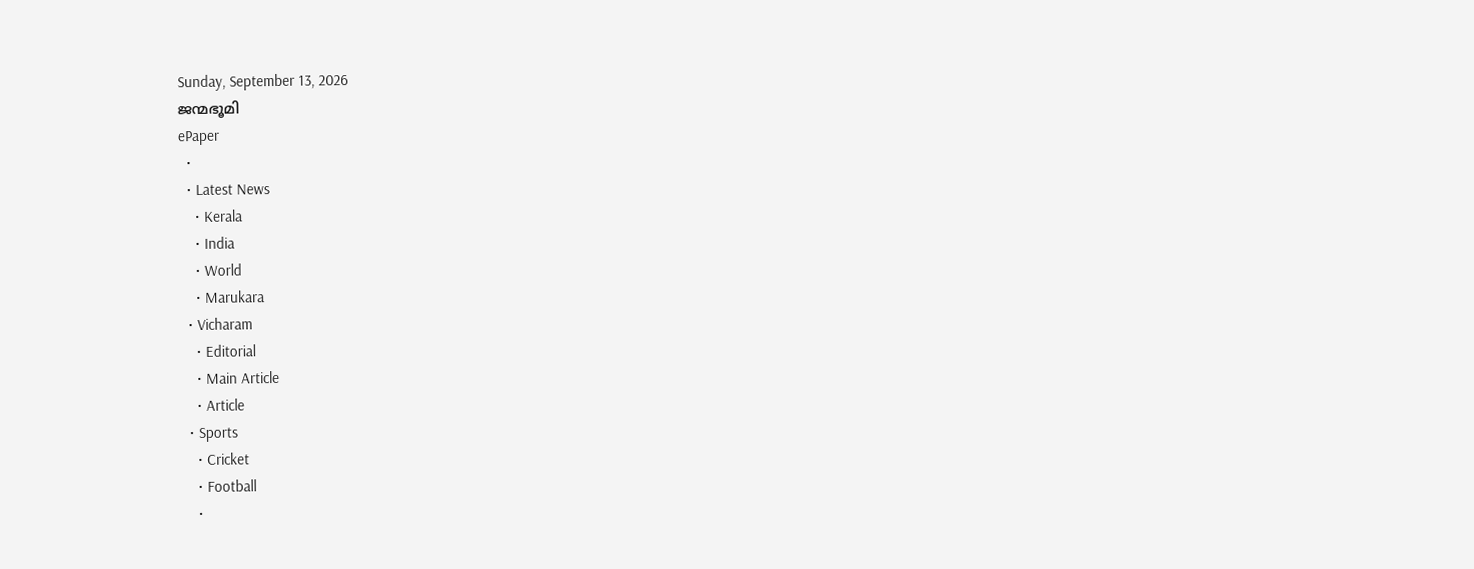Sunday, September 13, 2026
ജന്മഭൂമി
ePaper
  •
  • Latest News
    • Kerala
    • India
    • World
    • Marukara
  • Vicharam
    • Editorial
    • Main Article
    • Article
  • Sports
    • Cricket
    • Football
    •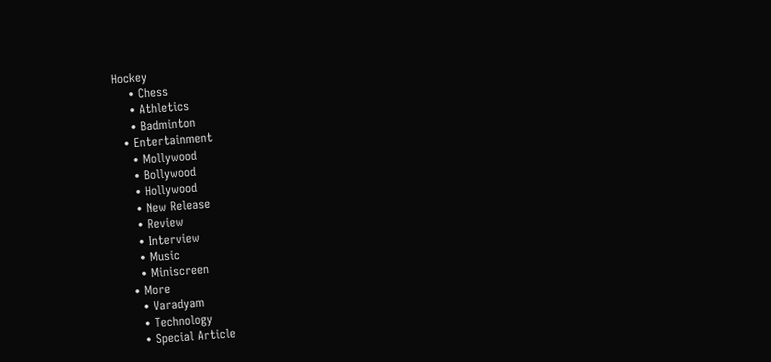Hockey
    • Chess
    • Athletics
    • Badminton
  • Entertainment
    • Mollywood
    • Bollywood
    • Hollywood
    • New Release
    • Review
    • Interview
    • Music
    • Miniscreen
  • More
    • Varadyam
    • Technology
    • Special Article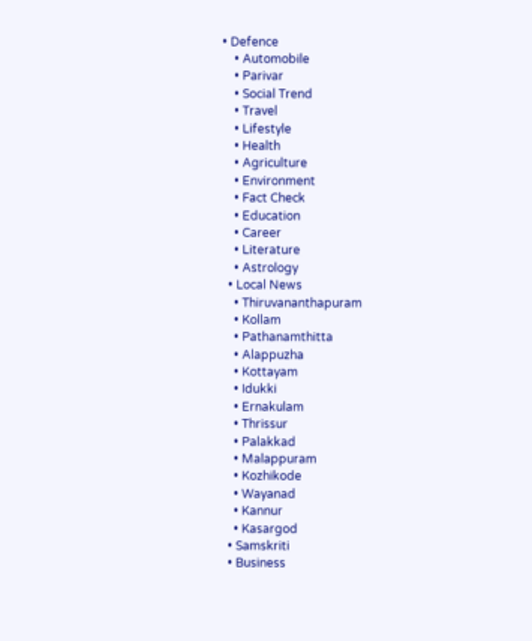• Defence
    • Automobile
    • Parivar
    • Social Trend
    • Travel
    • Lifestyle
    • Health
    • Agriculture
    • Environment
    • Fact Check
    • Education
    • Career
    • Literature
    • Astrology
  • Local News
    • Thiruvananthapuram
    • Kollam
    • Pathanamthitta
    • Alappuzha
    • Kottayam
    • Idukki
    • Ernakulam
    • Thrissur
    • Palakkad
    • Malappuram
    • Kozhikode
    • Wayanad
    • Kannur
    • Kasargod
  • Samskriti
  • Business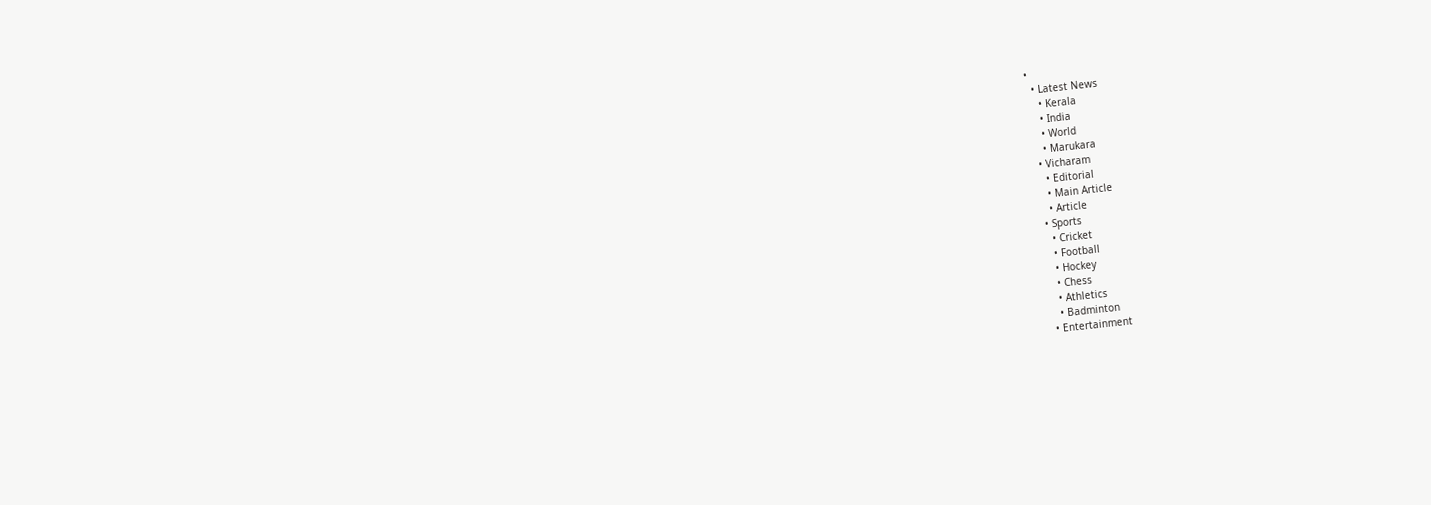•
  • Latest News
    • Kerala
    • India
    • World
    • Marukara
  • Vicharam
    • Editorial
    • Main Article
    • Article
  • Sports
    • Cricket
    • Football
    • Hockey
    • Chess
    • Athletics
    • Badminton
  • Entertainment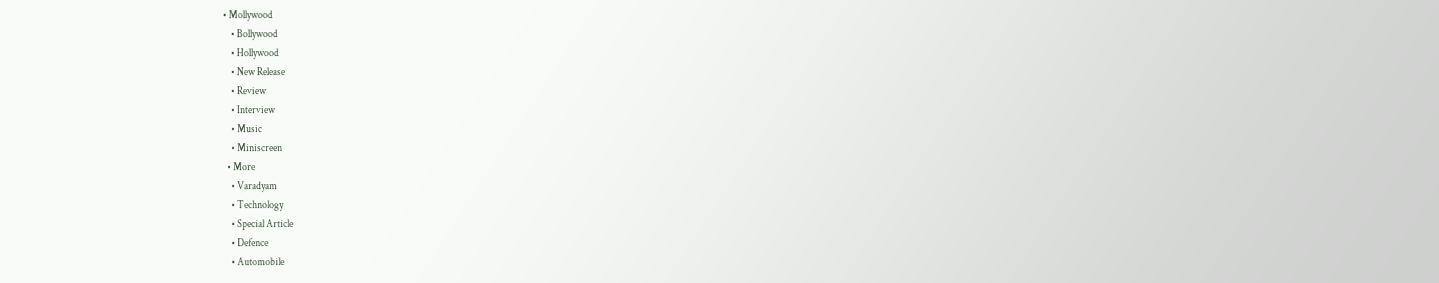• Mollywood
    • Bollywood
    • Hollywood
    • New Release
    • Review
    • Interview
    • Music
    • Miniscreen
  • More
    • Varadyam
    • Technology
    • Special Article
    • Defence
    • Automobile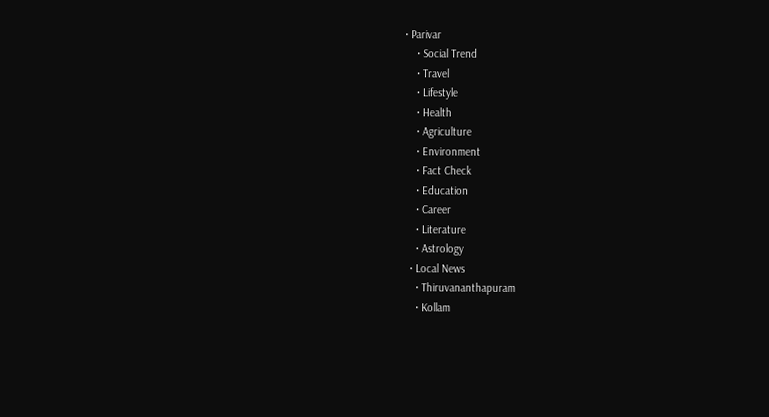• Parivar
    • Social Trend
    • Travel
    • Lifestyle
    • Health
    • Agriculture
    • Environment
    • Fact Check
    • Education
    • Career
    • Literature
    • Astrology
  • Local News
    • Thiruvananthapuram
    • Kollam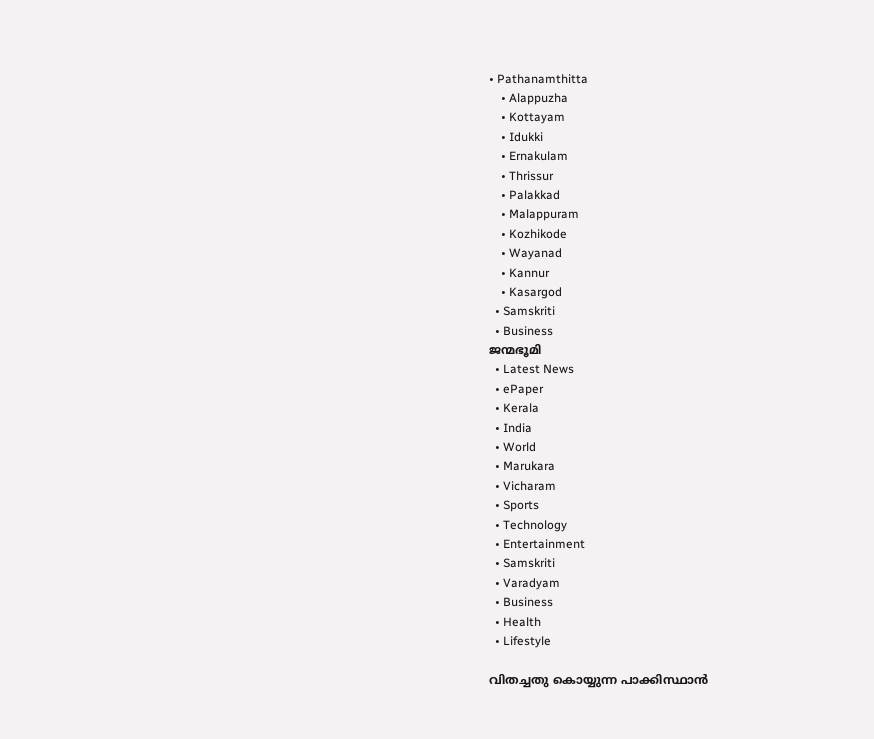• Pathanamthitta
    • Alappuzha
    • Kottayam
    • Idukki
    • Ernakulam
    • Thrissur
    • Palakkad
    • Malappuram
    • Kozhikode
    • Wayanad
    • Kannur
    • Kasargod
  • Samskriti
  • Business
ജന്മഭൂമി
  • Latest News
  • ePaper
  • Kerala
  • India
  • World
  • Marukara
  • Vicharam
  • Sports
  • Technology
  • Entertainment
  • Samskriti
  • Varadyam
  • Business
  • Health
  • Lifestyle

വിതച്ചതു കൊയ്യുന്ന പാക്കിസ്ഥാന്‍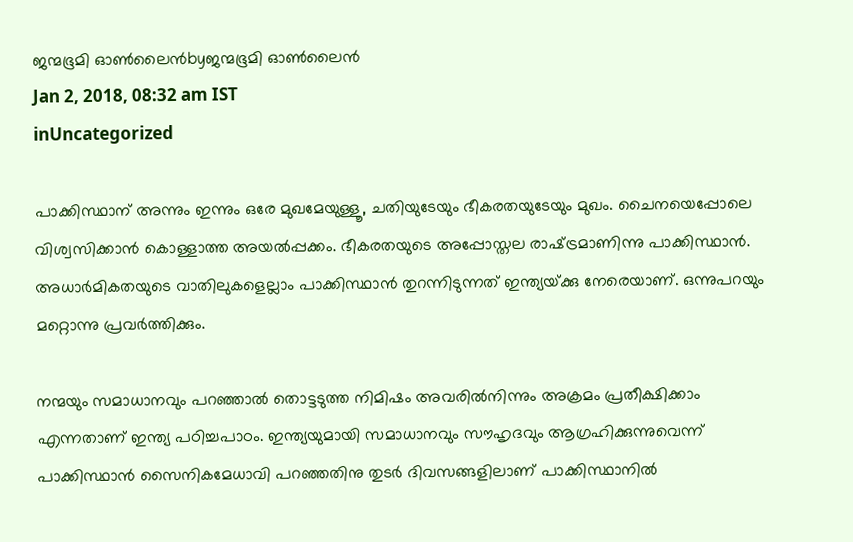ജന്മഭൂമി ഓണ്‍ലൈന്‍byജന്മഭൂമി ഓണ്‍ലൈന്‍
Jan 2, 2018, 08:32 am IST
inUncategorized

പാക്കിസ്ഥാന് അന്നും ഇന്നും ഒരേ മുഖമേയുള്ളൂ, ചതിയുടേയും ഭീകരതയുടേയും മുഖം. ചൈനയെപ്പോലെ വിശ്വസിക്കാന്‍ കൊള്ളാത്ത അയല്‍പ്പക്കം. ഭീകരതയുടെ അപ്പോസ്തല രാഷ്‌ട്രമാണിന്നു പാക്കിസ്ഥാന്‍. അധാര്‍മികതയുടെ വാതിലുകളെല്ലാം പാക്കിസ്ഥാന്‍ തുറന്നിടുന്നത് ഇന്ത്യയ്‌ക്കു നേരെയാണ്. ഒന്നുപറയും മറ്റൊന്നു പ്രവര്‍ത്തിക്കും.

നന്മയും സമാധാനവും പറഞ്ഞാല്‍ തൊട്ടടുത്ത നിമിഷം അവരില്‍നിന്നും അക്രമം പ്രതീക്ഷിക്കാം എന്നതാണ് ഇന്ത്യ പഠിച്ചപാഠം. ഇന്ത്യയുമായി സമാധാനവും സൗഹൃദവും ആഗ്രഹിക്കുന്നുവെന്ന് പാക്കിസ്ഥാന്‍ സൈനികമേധാവി പറഞ്ഞതിനു തുടര്‍ ദിവസങ്ങളിലാണ് പാക്കിസ്ഥാനില്‍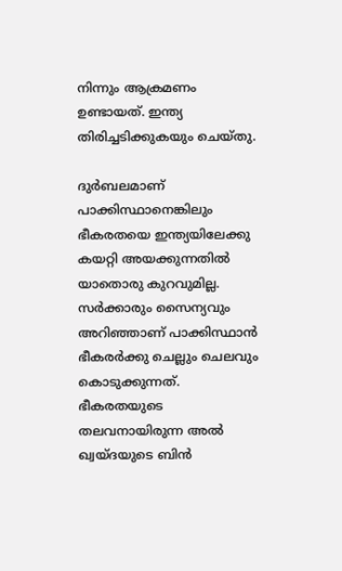നിന്നും ആക്രമണം ഉണ്ടായത്. ഇന്ത്യ തിരിച്ചടിക്കുകയും ചെയ്തു.

ദുര്‍ബലമാണ് പാക്കിസ്ഥാനെങ്കിലും ഭീകരതയെ ഇന്ത്യയിലേക്കു കയറ്റി അയക്കുന്നതില്‍ യാതൊരു കുറവുമില്ല. സര്‍ക്കാരും സൈന്യവും അറിഞ്ഞാണ് പാക്കിസ്ഥാന്‍ ഭീകരര്‍ക്കു ചെല്ലും ചെലവും കൊടുക്കുന്നത്. ഭീകരതയുടെ തലവനായിരുന്ന അല്‍ ഖ്വയ്ദയുടെ ബിന്‍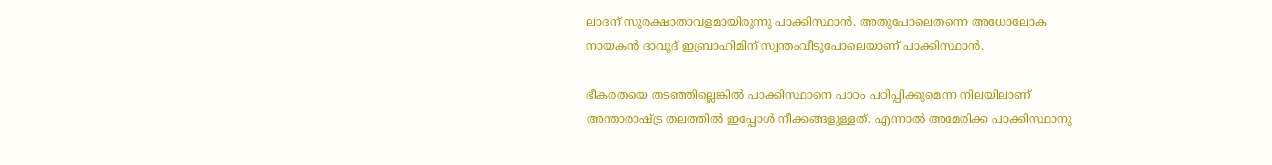ലാദന് സുരക്ഷാതാവളമായിരുന്നു പാക്കിസ്ഥാന്‍. അതുപോലെതന്നെ അധോലോക നായകന്‍ ദാവൂദ് ഇബ്രാഹിമിന് സ്വന്തംവീടുപോലെയാണ് പാക്കിസ്ഥാന്‍.

ഭീകരതയെ തടഞ്ഞില്ലെങ്കില്‍ പാക്കിസ്ഥാനെ പാഠം പഠിപ്പിക്കുമെന്ന നിലയിലാണ് അന്താരാഷ്‌ട്ര തലത്തില്‍ ഇപ്പോള്‍ നീക്കങ്ങളുള്ളത്. എന്നാല്‍ അമേരിക്ക പാക്കിസ്ഥാനു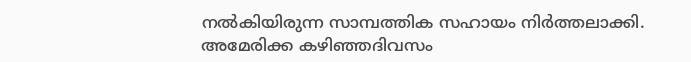നല്‍കിയിരുന്ന സാമ്പത്തിക സഹായം നിര്‍ത്തലാക്കി. അമേരിക്ക കഴിഞ്ഞദിവസം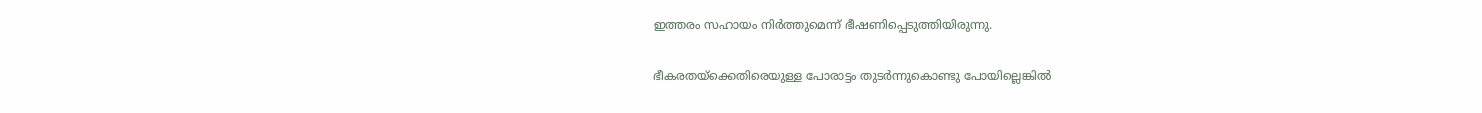ഇത്തരം സഹായം നിര്‍ത്തുമെന്ന് ഭീഷണിപ്പെടുത്തിയിരുന്നു.

ഭീകരതയ്‌ക്കെതിരെയുള്ള പോരാട്ടം തുടര്‍ന്നുകൊണ്ടു പോയില്ലെങ്കില്‍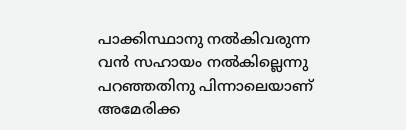പാക്കിസ്ഥാനു നല്‍കിവരുന്ന വന്‍ സഹായം നല്‍കില്ലെന്നു പറഞ്ഞതിനു പിന്നാലെയാണ് അമേരിക്ക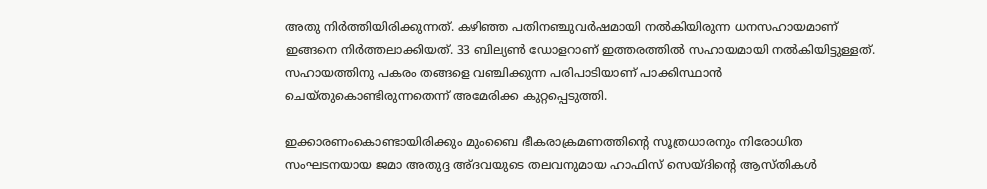അതു നിര്‍ത്തിയിരിക്കുന്നത്. കഴിഞ്ഞ പതിനഞ്ചുവര്‍ഷമായി നല്‍കിയിരുന്ന ധനസഹായമാണ് ഇങ്ങനെ നിര്‍ത്തലാക്കിയത്. 33 ബില്യണ്‍ ഡോളറാണ് ഇത്തരത്തില്‍ സഹായമായി നല്‍കിയിട്ടുള്ളത്. സഹായത്തിനു പകരം തങ്ങളെ വഞ്ചിക്കുന്ന പരിപാടിയാണ് പാക്കിസ്ഥാന്‍ ചെയ്തുകൊണ്ടിരുന്നതെന്ന് അമേരിക്ക കുറ്റപ്പെടുത്തി.

ഇക്കാരണംകൊണ്ടായിരിക്കും മുംബൈ ഭീകരാക്രമണത്തിന്റെ സൂത്രധാരനും നിരോധിത സംഘടനയായ ജമാ അതുദ്ദ അ്ദവയുടെ തലവനുമായ ഹാഫിസ് സെയ്ദിന്റെ ആസ്തികള്‍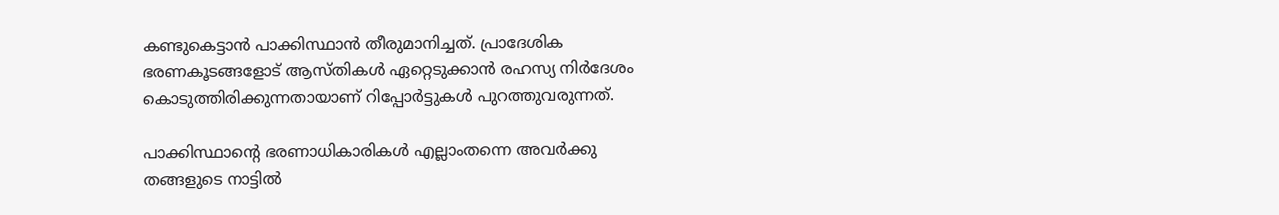കണ്ടുകെട്ടാന്‍ പാക്കിസ്ഥാന്‍ തീരുമാനിച്ചത്. പ്രാദേശിക ഭരണകൂടങ്ങളോട് ആസ്തികള്‍ ഏറ്റെടുക്കാന്‍ രഹസ്യ നിര്‍ദേശം കൊടുത്തിരിക്കുന്നതായാണ് റിപ്പോര്‍ട്ടുകള്‍ പുറത്തുവരുന്നത്.

പാക്കിസ്ഥാന്റെ ഭരണാധികാരികള്‍ എല്ലാംതന്നെ അവര്‍ക്കു തങ്ങളുടെ നാട്ടില്‍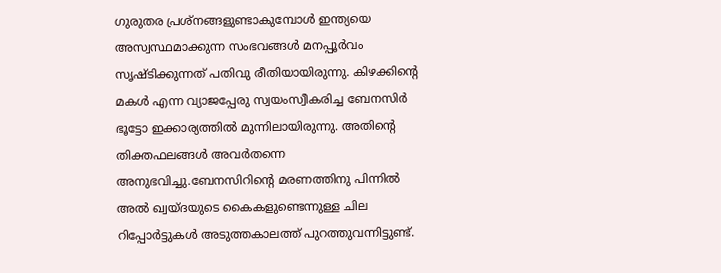ഗുരുതര പ്രശ്‌നങ്ങളുണ്ടാകുമ്പോള്‍ ഇന്ത്യയെ അസ്വസ്ഥമാക്കുന്ന സംഭവങ്ങള്‍ മനപ്പൂര്‍വം സൃഷ്ടിക്കുന്നത് പതിവു രീതിയായിരുന്നു. കിഴക്കിന്റെ മകള്‍ എന്ന വ്യാജപ്പേരു സ്വയംസ്വീകരിച്ച ബേനസിര്‍ ഭൂട്ടോ ഇക്കാര്യത്തില്‍ മുന്നിലായിരുന്നു. അതിന്റെ തിക്തഫലങ്ങള്‍ അവര്‍തന്നെ അനുഭവിച്ചു.ബേനസിറിന്റെ മരണത്തിനു പിന്നില്‍ അല്‍ ഖ്വയ്ദയുടെ കൈകളുണ്ടെന്നുള്ള ചില റിപ്പോര്‍ട്ടുകള്‍ അടുത്തകാലത്ത് പുറത്തുവന്നിട്ടുണ്ട്.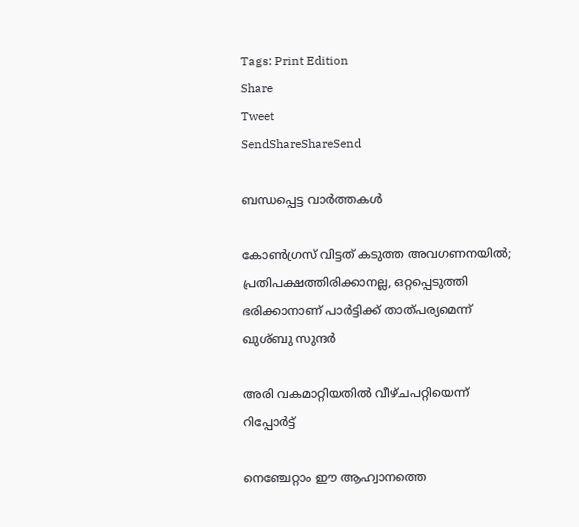Tags: Print Edition
Share
Tweet
SendShareShareSend

ബന്ധപ്പെട്ട വാര്‍ത്തകള്‍

കോണ്‍ഗ്രസ് വിട്ടത് കടുത്ത അവഗണനയില്‍; പ്രതിപക്ഷത്തിരിക്കാനല്ല, ഒറ്റപ്പെടുത്തി ഭരിക്കാനാണ് പാര്‍ട്ടിക്ക് താത്പര്യമെന്ന് ഖുശ്ബു സുന്ദര്‍

അരി വകമാറ്റിയതില്‍ വീഴ്ചപറ്റിയെന്ന് റിപ്പോര്‍ട്ട്

നെഞ്ചേറ്റാം ഈ ആഹ്വാനത്തെ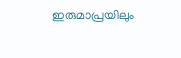ഇരുമാപ്രയിലും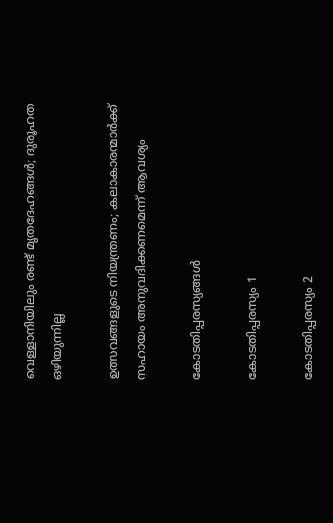വെള്ളാനിയിലും രണ്ട് മൃതദേഹങ്ങള്‍; ദുരൂഹത ഒഴിയുന്നില്ല

ഉത്സവങ്ങളുടെ നിയന്ത്രണം; കലാകാരന്മാര്‍ക്ക് സഹായം അനുവദിക്കണമെന്ന് ആവശ്യം

കോടതിപ്പരസ്യങ്ങള്‍

കോടതിപ്പരസ്യം 1

കോടതിപ്പരസ്യം 2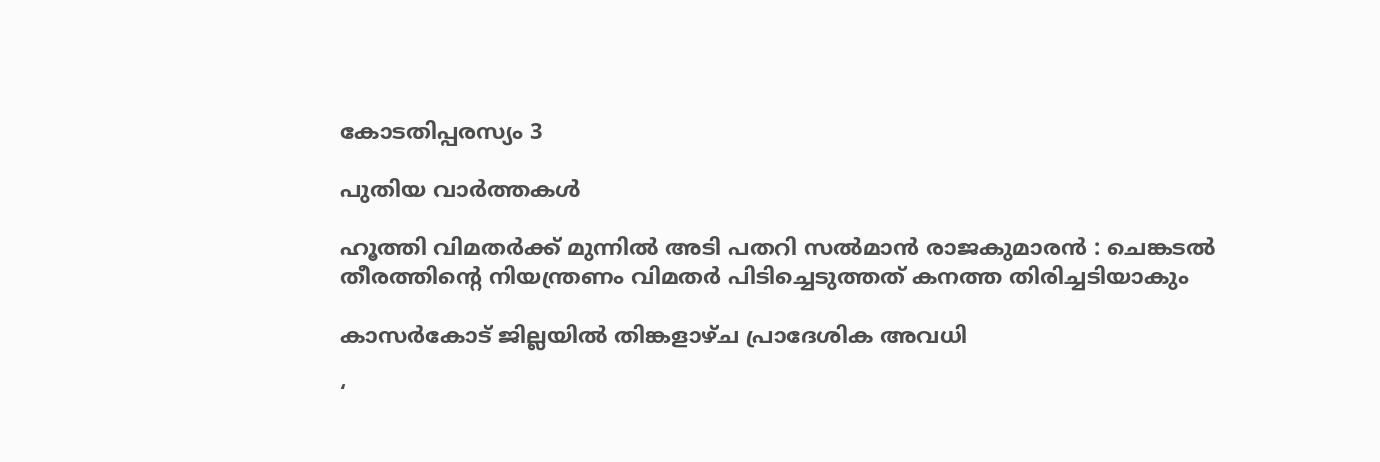കോടതിപ്പരസ്യം 3

പുതിയ വാര്‍ത്തകള്‍

ഹൂത്തി വിമതർക്ക് മുന്നിൽ അടി പതറി സൽമാൻ രാജകുമാരൻ : ചെങ്കടൽ തീരത്തിന്റെ നിയന്ത്രണം വിമതർ പിടിച്ചെടുത്തത് കനത്ത തിരിച്ചടിയാകും

കാസര്‍കോട് ജില്ലയില്‍ തിങ്കളാഴ്ച പ്രാദേശിക അവധി

‘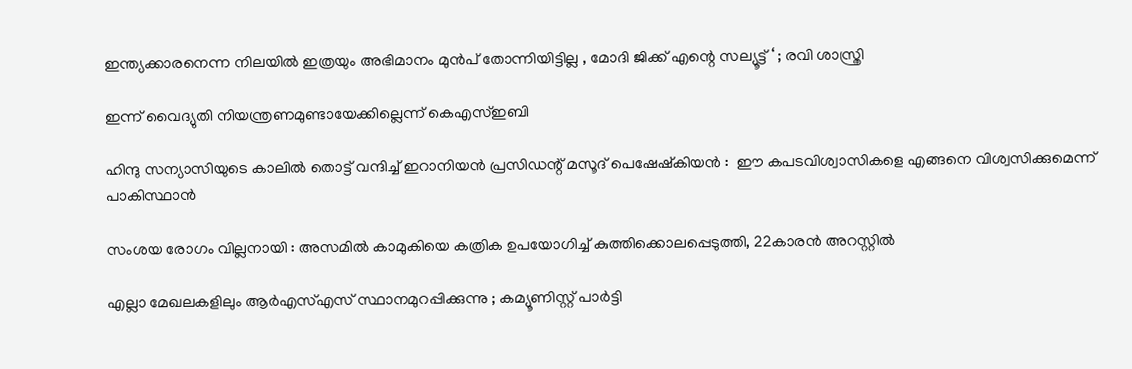ഇന്ത്യക്കാരനെന്ന നിലയിൽ ഇത്രയും അഭിമാനം മുൻപ് തോന്നിയിട്ടില്ല , മോദി ജിക്ക് എന്റെ സല്യൂട്ട് ‘ ; രവി ശാസ്ത്രി

ഇന്ന് വൈദ്യുതി നിയന്ത്രണമുണ്ടായേക്കില്ലെന്ന് കെഎസ്ഇബി

ഹിന്ദു സന്യാസിയുടെ കാലിൽ തൊട്ട് വന്ദിച്ച് ഇറാനിയൻ പ്രസിഡന്റ് മസൂദ് പെഷേഷ്കിയൻ :  ഈ കപടവിശ്വാസികളെ എങ്ങനെ വിശ്വസിക്കുമെന്ന് പാകിസ്ഥാൻ

സംശയ രോഗം വില്ലനായി : അസമില്‍ കാമുകിയെ കത്രിക ഉപയോഗിച്ച് കുത്തിക്കൊലപ്പെടുത്തി, 22കാരൻ അറസ്റ്റില്‍

എല്ലാ മേഖലകളിലും ആർഎസ്എസ് സ്ഥാനമുറപ്പിക്കുന്നു ; കമ്യൂണിസ്റ്റ് പാർട്ടി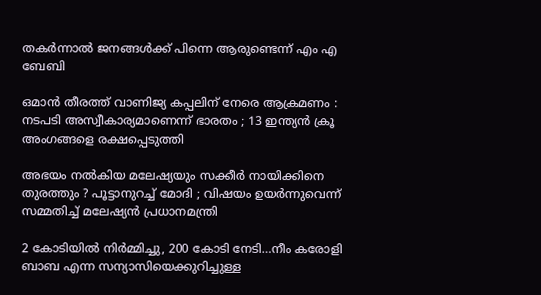തകർന്നാൽ ജനങ്ങൾക്ക് പിന്നെ ആരുണ്ടെന്ന് എം എ ബേബി

ഒമാൻ തീരത്ത് വാണിജ്യ കപ്പലിന് നേരെ ആക്രമണം : നടപടി അസ്വീകാര്യമാണെന്ന് ഭാരതം ; 13 ഇന്ത്യൻ ക്രൂ അംഗങ്ങളെ രക്ഷപ്പെടുത്തി

അഭയം നൽകിയ മലേഷ്യയും സക്കീർ നായിക്കിനെ തുരത്തും ? പൂട്ടാനുറച്ച് മോദി ; വിഷയം ഉയര്‍ന്നുവെന്ന് സമ്മതിച്ച് മലേഷ്യന്‍ പ്രധാനമന്ത്രി

2 കോടിയില്‍ നിര്‍മ്മിച്ചു, 200 കോടി നേടി…നീം കരോളി ബാബ എന്ന സന്യാസിയെക്കുറിച്ചുള്ള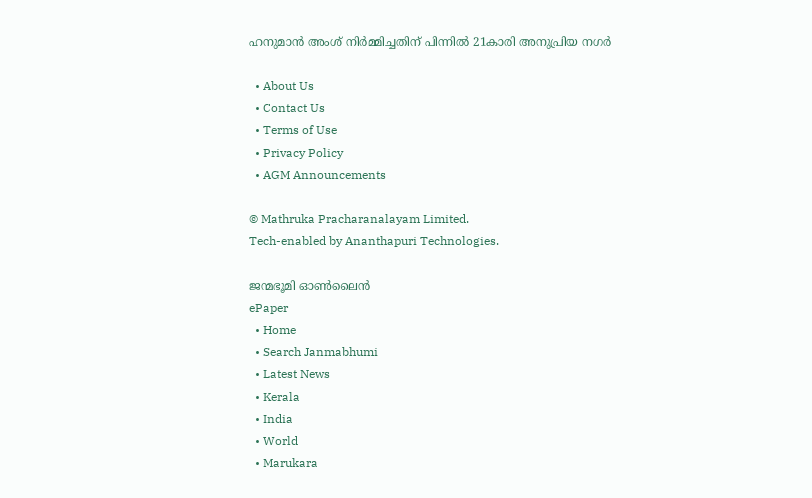ഹനുമാന്‍ അംശ് നിര്‍മ്മിച്ചതിന് പിന്നില്‍ 21കാരി അനുപ്രിയ നഗര്‍

  • About Us
  • Contact Us
  • Terms of Use
  • Privacy Policy
  • AGM Announcements

© Mathruka Pracharanalayam Limited.
Tech-enabled by Ananthapuri Technologies.

ജന്മഭൂമി ഓണ്‍ലൈന്‍
ePaper
  • Home
  • Search Janmabhumi
  • Latest News
  • Kerala
  • India
  • World
  • Marukara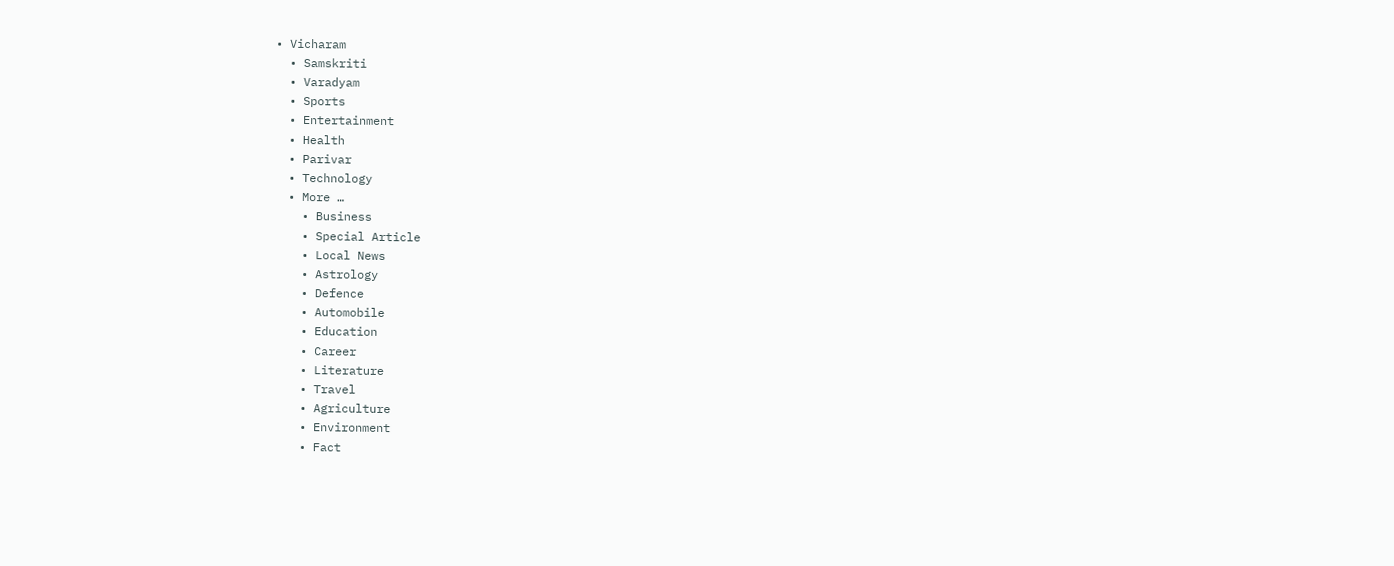• Vicharam
  • Samskriti
  • Varadyam
  • Sports
  • Entertainment
  • Health
  • Parivar
  • Technology
  • More …
    • Business
    • Special Article
    • Local News
    • Astrology
    • Defence
    • Automobile
    • Education
    • Career
    • Literature
    • Travel
    • Agriculture
    • Environment
    • Fact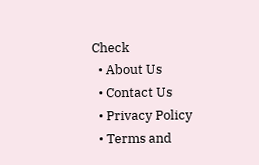Check
  • About Us
  • Contact Us
  • Privacy Policy
  • Terms and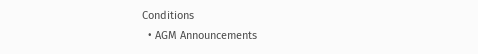Conditions
  • AGM Announcements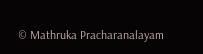© Mathruka Pracharanalayam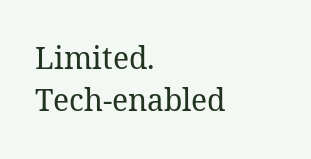Limited.
Tech-enabled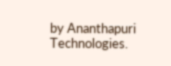by Ananthapuri Technologies.